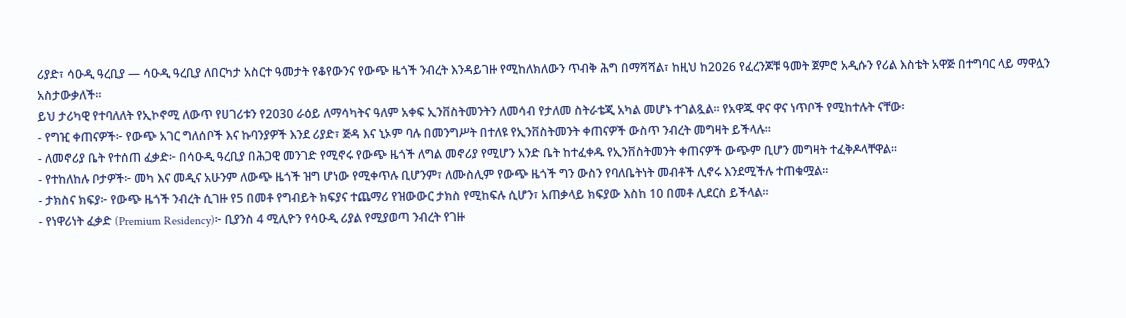ሪያድ፣ ሳዑዲ ዓረቢያ — ሳዑዲ ዓረቢያ ለበርካታ አስርተ ዓመታት የቆየውንና የውጭ ዜጎች ንብረት እንዳይገዙ የሚከለክለውን ጥብቅ ሕግ በማሻሻል፣ ከዚህ ከ2026 የፈረንጆቹ ዓመት ጀምሮ አዲሱን የሪል እስቴት አዋጅ በተግባር ላይ ማዋሏን አስታውቃለች።
ይህ ታሪካዊ የተባለለት የኢኮኖሚ ለውጥ የሀገሪቱን የ2030 ራዕይ ለማሳካትና ዓለም አቀፍ ኢንቨስትመንትን ለመሳብ የታለመ ስትራቴጂ አካል መሆኑ ተገልጿል። የአዋጁ ዋና ዋና ነጥቦች የሚከተሉት ናቸው፡
- የግዢ ቀጠናዎች፦ የውጭ አገር ግለሰቦች እና ኩባንያዎች እንደ ሪያድ፣ ጅዳ እና ኒኦም ባሉ በመንግሥት በተለዩ የኢንቨስትመንት ቀጠናዎች ውስጥ ንብረት መግዛት ይችላሉ።
- ለመኖሪያ ቤት የተሰጠ ፈቃድ፦ በሳዑዲ ዓረቢያ በሕጋዊ መንገድ የሚኖሩ የውጭ ዜጎች ለግል መኖሪያ የሚሆን አንድ ቤት ከተፈቀዱ የኢንቨስትመንት ቀጠናዎች ውጭም ቢሆን መግዛት ተፈቅዶላቸዋል።
- የተከለከሉ ቦታዎች፦ መካ እና መዲና አሁንም ለውጭ ዜጎች ዝግ ሆነው የሚቀጥሉ ቢሆንም፣ ለሙስሊም የውጭ ዜጎች ግን ውስን የባለቤትነት መብቶች ሊኖሩ እንደሚችሉ ተጠቁሟል።
- ታክስና ክፍያ፦ የውጭ ዜጎች ንብረት ሲገዙ የ5 በመቶ የግብይት ክፍያና ተጨማሪ የዝውውር ታክስ የሚከፍሉ ሲሆን፣ አጠቃላይ ክፍያው እስከ 10 በመቶ ሊደርስ ይችላል።
- የነዋሪነት ፈቃድ (Premium Residency)፦ ቢያንስ 4 ሚሊዮን የሳዑዲ ሪያል የሚያወጣ ንብረት የገዙ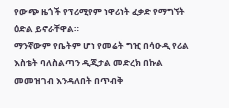የውጭ ዜጎች የፕሪሚየም ነዋሪነት ፈቃድ የማግኘት ዕድል ይኖራቸዋል።
ማንኛውም የቤትም ሆነ የመሬት ግዢ በሳዑዲ የሪል እስቴት ባለስልጣን ዲጂታል መድረክ በኩል መመዝገብ እንዳለበት በጥብቅ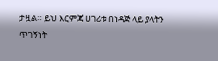ታዟል። ይህ እርምጃ ሀገሪቱ በነዳጅ ላይ ያላትን ጥገኝነት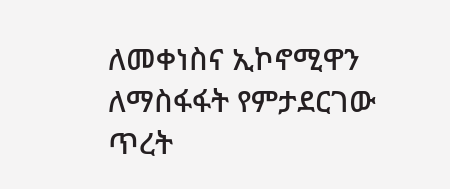ለመቀነስና ኢኮኖሚዋን ለማስፋፋት የምታደርገው ጥረት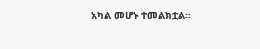አካል መሆኑ ተመልክቷል።